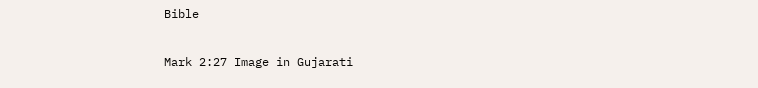Bible

Mark 2:27 Image in Gujarati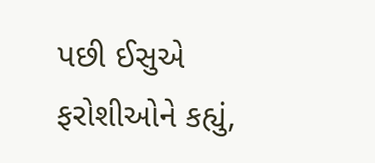પછી ઈસુએ ફરોશીઓને કહ્યું,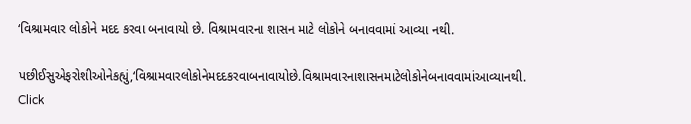‘વિશ્રામવાર લોકોને મદદ કરવા બનાવાયો છે. વિશ્રામવારના શાસન માટે લોકોને બનાવવામાં આવ્યા નથી.

પછીઈસુએફરોશીઓનેકહ્યું,‘વિશ્રામવારલોકોનેમદદકરવાબનાવાયોછે.વિશ્રામવારનાશાસનમાટેલોકોનેબનાવવામાંઆવ્યાનથી.
Click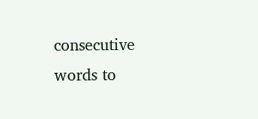consecutive words to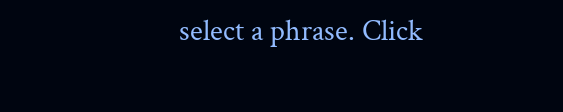select a phrase. Click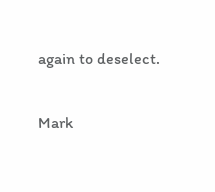again to deselect.

Mark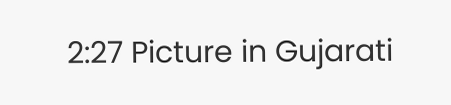2:27 Picture in Gujarati